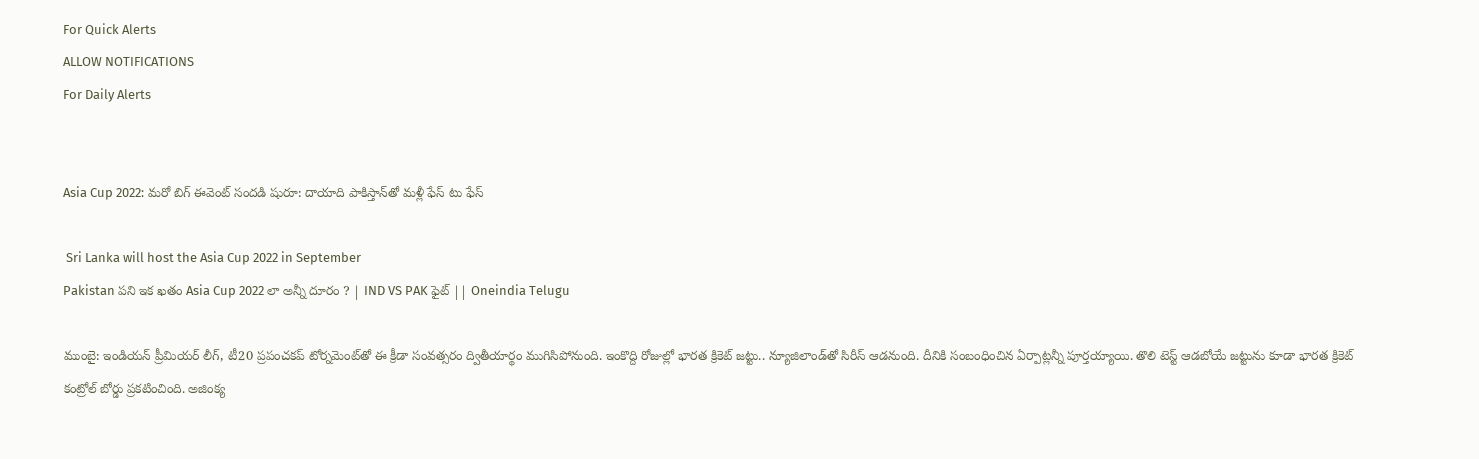For Quick Alerts
ALLOW NOTIFICATIONS
For Daily Alerts


Asia Cup 2022: మరో బిగ్ ఈవెంట్ సందడి షురూ: దాయాది పాకిస్తాన్‌తో మళ్లీ ఫేస్ టు ఫేస్

 Sri Lanka will host the Asia Cup 2022 in September
Pakistan పని ఇక ఖతం Asia Cup 2022 లా అన్నీ దూరం ? | IND VS PAK ఫైట్ || Oneindia Telugu

ముంబై: ఇండియన్ ప్రీమియర్ లీగ్, టీ20 ప్రపంచకప్ టోర్నమెంట్‌తో ఈ క్రీడా సంవత్సరం ద్వితీయార్థం ముగిసిపోనుంది. ఇంకొద్ది రోజుల్లో భారత క్రికెట్ జట్టు.. న్యూజిలాండ్‌తో సిరీస్ ఆడనుంది. దీనికి సంబంధించిన ఏర్పాట్లన్నీ పూర్తయ్యాయి. తొలి టెస్ట్ ఆడబోయే జట్టును కూడా భారత క్రికెట్ కంట్రోల్ బోర్డు ప్రకటించింది. అజింక్య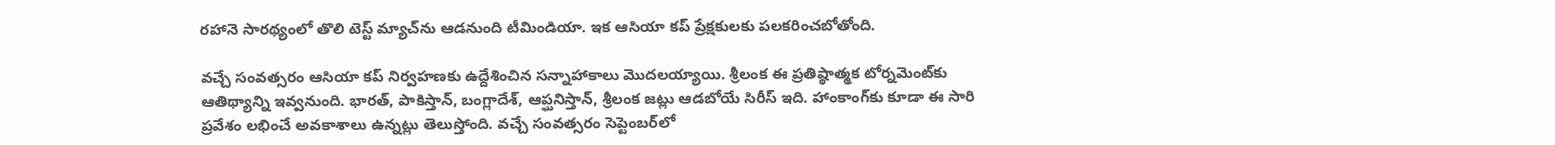రహానె సారథ్యంలో తొలి టెస్ట్ మ్యాచ్‌ను ఆడనుంది టీమిండియా. ఇక ఆసియా కప్ ప్రేక్షకులకు పలకరించబోతోంది.

వచ్చే సంవత్సరం ఆసియా కప్ నిర్వహణకు ఉద్దేశించిన సన్నాహాకాలు మొదలయ్యాయి. శ్రీలంక ఈ ప్రతిష్ఠాత్మక టోర్నమెంట్‌కు ఆతిథ్యాన్ని ఇవ్వనుంది. భారత్, పాకిస్తాన్, బంగ్లాదేశ్, ఆప్ఘనిస్తాన్, శ్రీలంక జట్లు ఆడబోయే సిరీస్ ఇది. హాంకాంగ్‌కు కూడా ఈ సారి ప్రవేశం లభించే అవకాశాలు ఉన్నట్లు తెలుస్తోంది. వచ్చే సంవత్సరం సెప్టెంబర్‌లో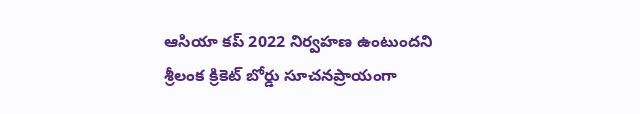ఆసియా కప్ 2022 నిర్వహణ ఉంటుందని శ్రీలంక క్రికెట్ బోర్డు సూచనప్రాయంగా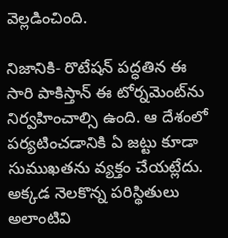వెల్లడించింది.

నిజానికి- రొటేషన్ పద్ధతిన ఈ సారి పాకిస్తాన్ ఈ టోర్నమెంట్‌ను నిర్వహించాల్సి ఉంది. ఆ దేశంలో పర్యటించడానికి ఏ జట్టు కూడా సుముఖతను వ్యక్తం చేయట్లేదు. అక్కడ నెలకొన్న పరిస్థితులు అలాంటివి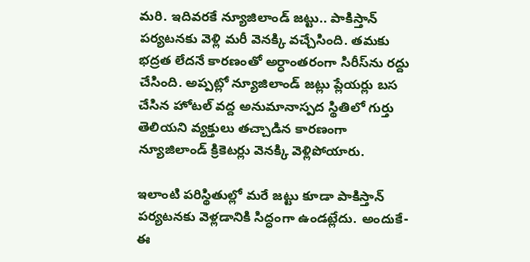మరి. ఇదివరకే న్యూజిలాండ్ జట్టు.. పాకిస్తాన్ పర్యటనకు వెళ్లి మరీ వెనక్కి వచ్చేసింది. తమకు భద్రత లేదనే కారణంతో అర్ధాంతరంగా సిరీస్‌ను రద్దు చేసింది. అప్పట్లో న్యూజిలాండ్ జట్లు ప్లేయర్లు బస చేసిన హోటల్ వద్ద అనుమానాస్పద స్థితిలో గుర్తు తెలియని వ్యక్తులు తచ్చాడిన కారణంగా న్యూజిలాండ్ క్రికెటర్లు వెనక్కి వెళ్లిపోయారు.

ఇలాంటి పరిస్థితుల్లో మరే జట్టు కూడా పాకిస్తాన్ పర్యటనకు వెళ్లడానికి సిద్ధంగా ఉండట్లేదు. అందుకే- ఈ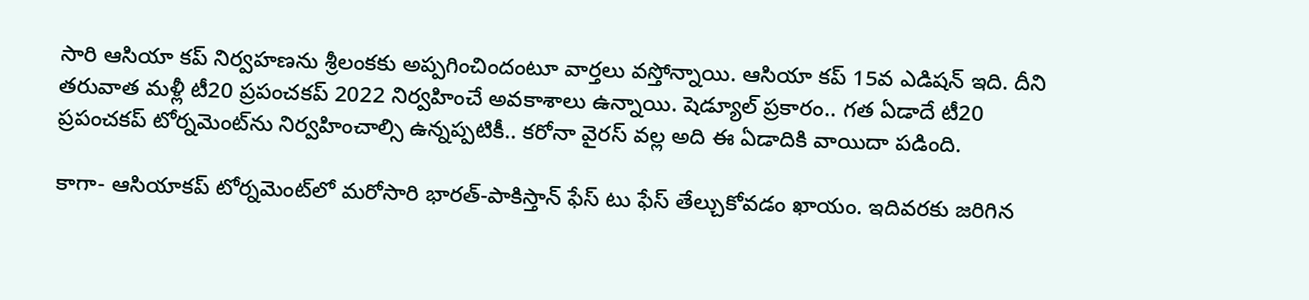సారి ఆసియా కప్ నిర్వహణను శ్రీలంకకు అప్పగించిందంటూ వార్తలు వస్తోన్నాయి. ఆసియా కప్ 15వ ఎడిషన్ ఇది. దీని తరువాత మళ్లీ టీ20 ప్రపంచకప్ 2022 నిర్వహించే అవకాశాలు ఉన్నాయి. షెడ్యూల్ ప్రకారం.. గత ఏడాదే టీ20 ప్రపంచకప్ టోర్నమెంట్‌ను నిర్వహించాల్సి ఉన్నప్పటికీ.. కరోనా వైరస్ వల్ల అది ఈ ఏడాదికి వాయిదా పడింది.

కాగా- ఆసియాకప్ టోర్నమెంట్‌లో మరోసారి భారత్-పాకిస్తాన్ ఫేస్ టు ఫేస్ తేల్చుకోవడం ఖాయం. ఇదివరకు జరిగిన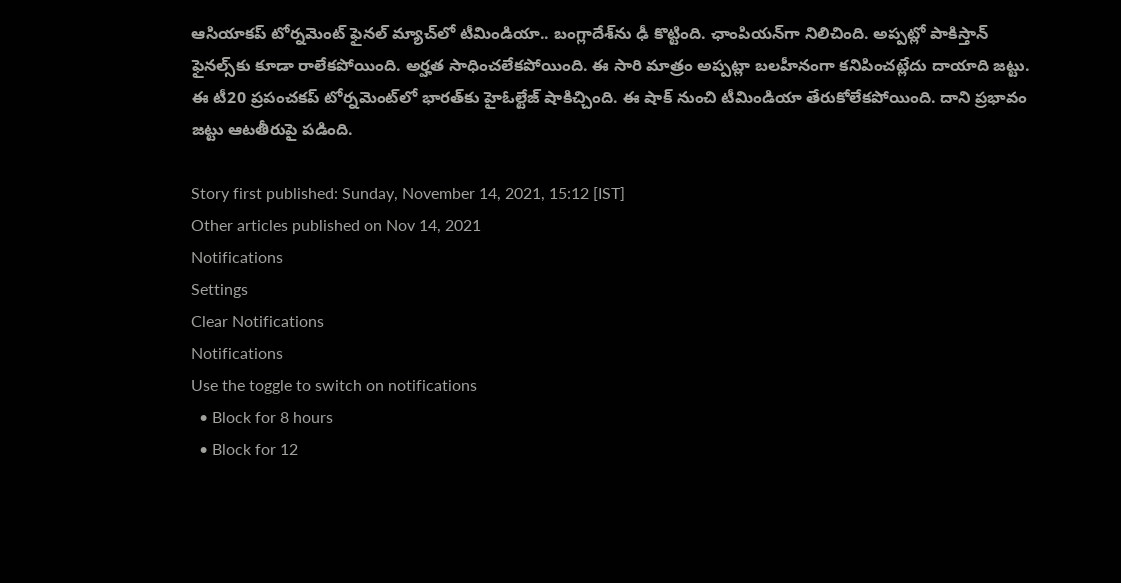ఆసియాకప్ టోర్నమెంట్‌ ఫైనల్ మ్యాచ్‌లో టీమిండియా.. బంగ్లాదేశ్‌ను ఢీ కొట్టింది. ఛాంపియన్‌గా నిలిచింది. అప్పట్లో పాకిస్తాన్ ఫైనల్స్‌కు కూడా రాలేకపోయింది. అర్హత సాధించలేకపోయింది. ఈ సారి మాత్రం అప్పట్లా బలహీనంగా కనిపించట్లేదు దాయాది జట్టు. ఈ టీ20 ప్రపంచకప్ టోర్నమెంట్‌లో భారత్‌కు హైఓల్టేజ్ షాకిచ్చింది. ఈ షాక్ నుంచి టీమిండియా తేరుకోలేకపోయింది. దాని ప్రభావం జట్టు ఆటతీరుపై పడింది.

Story first published: Sunday, November 14, 2021, 15:12 [IST]
Other articles published on Nov 14, 2021
Notifications
Settings
Clear Notifications
Notifications
Use the toggle to switch on notifications
  • Block for 8 hours
  • Block for 12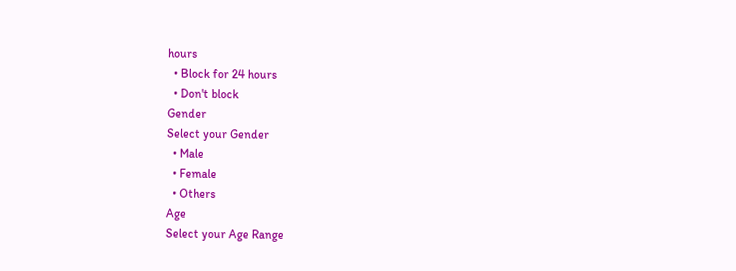hours
  • Block for 24 hours
  • Don't block
Gender
Select your Gender
  • Male
  • Female
  • Others
Age
Select your Age Range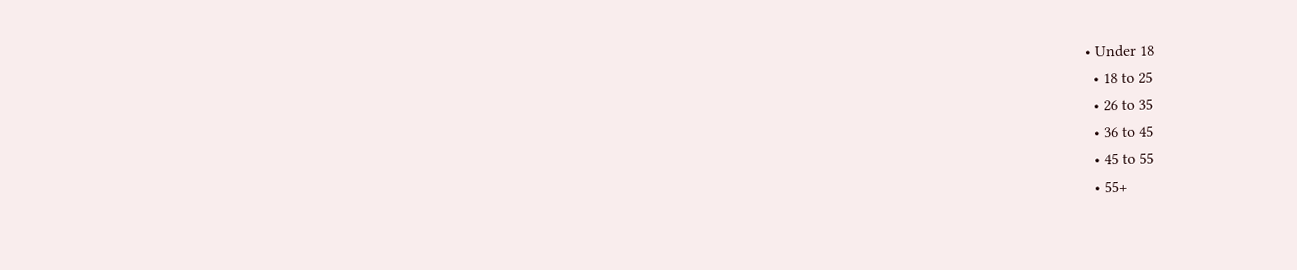• Under 18
  • 18 to 25
  • 26 to 35
  • 36 to 45
  • 45 to 55
  • 55+